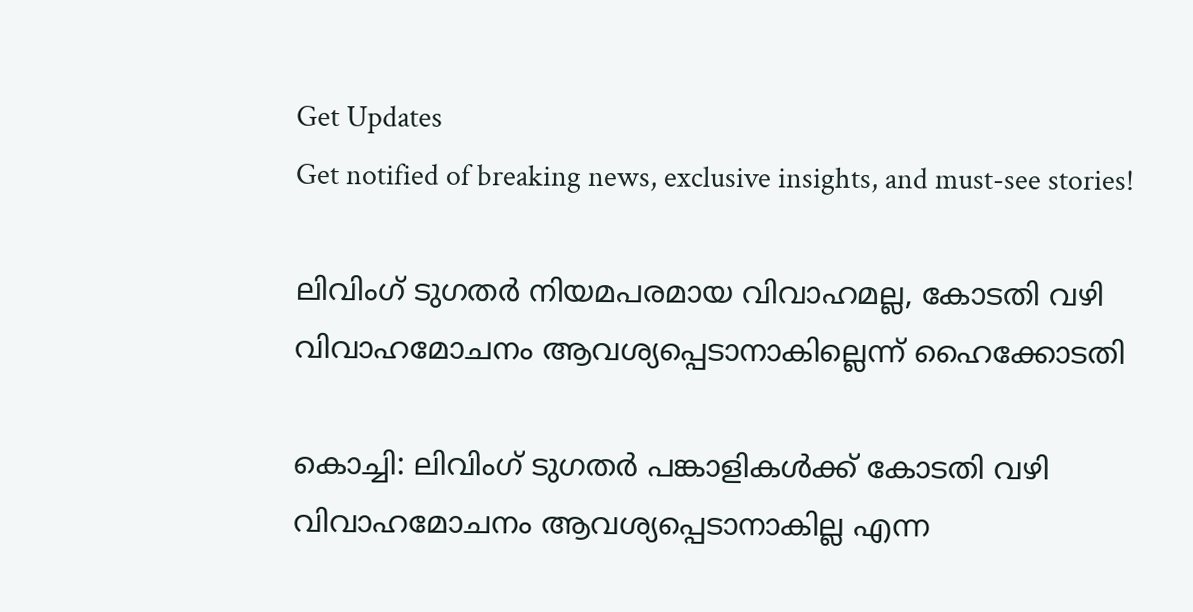Get Updates
Get notified of breaking news, exclusive insights, and must-see stories!

ലിവിംഗ് ടുഗതര്‍ നിയമപരമായ വിവാഹമല്ല, കോടതി വഴി വിവാഹമോചനം ആവശ്യപ്പെടാനാകില്ലെന്ന് ഹൈക്കോടതി

കൊച്ചി: ലിവിംഗ് ടുഗതര്‍ പങ്കാളികള്‍ക്ക് കോടതി വഴി വിവാഹമോചനം ആവശ്യപ്പെടാനാകില്ല എന്ന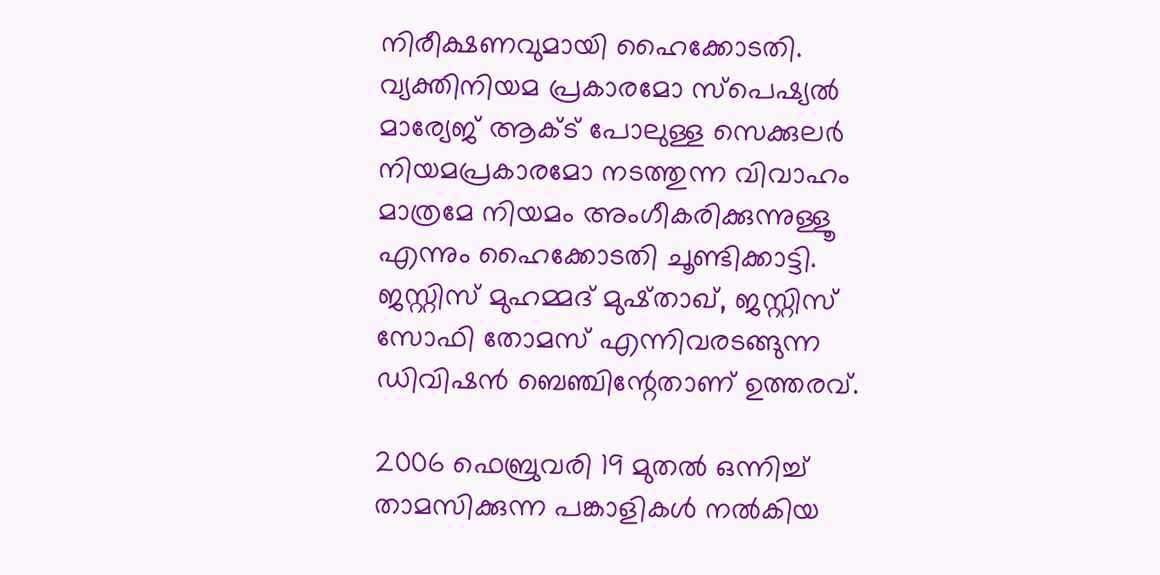നിരീക്ഷണവുമായി ഹൈക്കോടതി. വ്യക്തിനിയമ പ്രകാരമോ സ്‌പെഷ്യല്‍ മാര്യേജ് ആക്ട് പോലുള്ള സെക്കുലര്‍ നിയമപ്രകാരമോ നടത്തുന്ന വിവാഹം മാത്രമേ നിയമം അംഗീകരിക്കുന്നുള്ളൂ എന്നും ഹൈക്കോടതി ചൂണ്ടിക്കാട്ടി. ജസ്റ്റിസ് മുഹമ്മദ് മുഷ്താഖ്, ജസ്റ്റിസ് സോഫി തോമസ് എന്നിവരടങ്ങുന്ന ഡിവിഷന്‍ ബെഞ്ചിന്റേതാണ് ഉത്തരവ്.

2006 ഫെബ്രുവരി 19 മുതല്‍ ഒന്നിച്ച് താമസിക്കുന്ന പങ്കാളികള്‍ നല്‍കിയ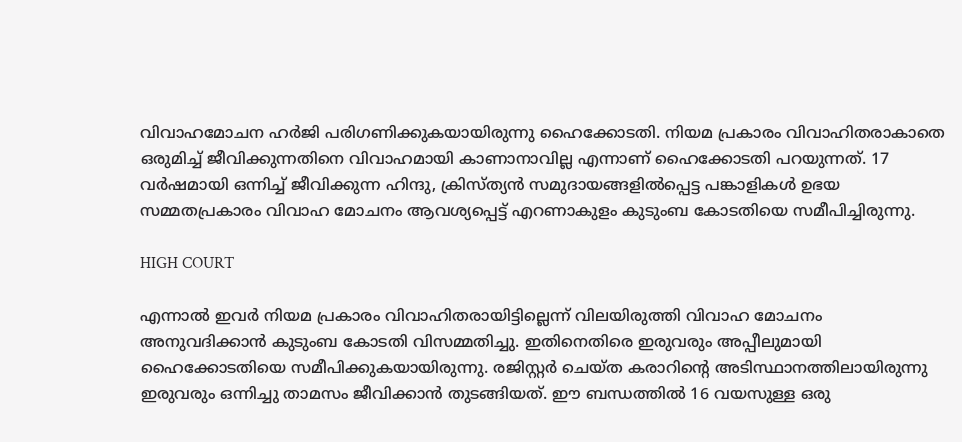വിവാഹമോചന ഹര്‍ജി പരിഗണിക്കുകയായിരുന്നു ഹൈക്കോടതി. നിയമ പ്രകാരം വിവാഹിതരാകാതെ ഒരുമിച്ച് ജീവിക്കുന്നതിനെ വിവാഹമായി കാണാനാവില്ല എന്നാണ് ഹൈക്കോടതി പറയുന്നത്. 17 വര്‍ഷമായി ഒന്നിച്ച് ജീവിക്കുന്ന ഹിന്ദു, ക്രിസ്ത്യന്‍ സമുദായങ്ങളില്‍പ്പെട്ട പങ്കാളികള്‍ ഉഭയ സമ്മതപ്രകാരം വിവാഹ മോചനം ആവശ്യപ്പെട്ട് എറണാകുളം കുടുംബ കോടതിയെ സമീപിച്ചിരുന്നു.

HIGH COURT

എന്നാല്‍ ഇവര്‍ നിയമ പ്രകാരം വിവാഹിതരായിട്ടില്ലെന്ന് വിലയിരുത്തി വിവാഹ മോചനം അനുവദിക്കാന്‍ കുടുംബ കോടതി വിസമ്മതിച്ചു. ഇതിനെതിരെ ഇരുവരും അപ്പീലുമായി ഹൈക്കോടതിയെ സമീപിക്കുകയായിരുന്നു. രജിസ്റ്റര്‍ ചെയ്ത കരാറിന്റെ അടിസ്ഥാനത്തിലായിരുന്നു ഇരുവരും ഒന്നിച്ചു താമസം ജീവിക്കാന്‍ തുടങ്ങിയത്. ഈ ബന്ധത്തില്‍ 16 വയസുള്ള ഒരു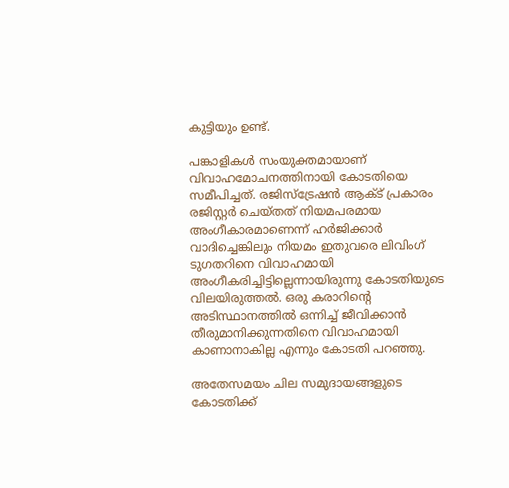കുട്ടിയും ഉണ്ട്.

പങ്കാളികള്‍ സംയുക്തമായാണ് വിവാഹമോചനത്തിനായി കോടതിയെ സമീപിച്ചത്. രജിസ്ട്രേഷന്‍ ആക്ട് പ്രകാരം രജിസ്റ്റര്‍ ചെയ്തത് നിയമപരമായ അംഗീകാരമാണെന്ന് ഹര്‍ജിക്കാര്‍ വാദിച്ചെങ്കിലും നിയമം ഇതുവരെ ലിവിംഗ് ടുഗതറിനെ വിവാഹമായി അംഗീകരിച്ചിട്ടില്ലെന്നായിരുന്നു കോടതിയുടെ വിലയിരുത്തല്‍. ഒരു കരാറിന്റെ അടിസ്ഥാനത്തില്‍ ഒന്നിച്ച് ജീവിക്കാന്‍ തീരുമാനിക്കുന്നതിനെ വിവാഹമായി കാണാനാകില്ല എന്നും കോടതി പറഞ്ഞു.

അതേസമയം ചില സമുദായങ്ങളുടെ കോടതിക്ക്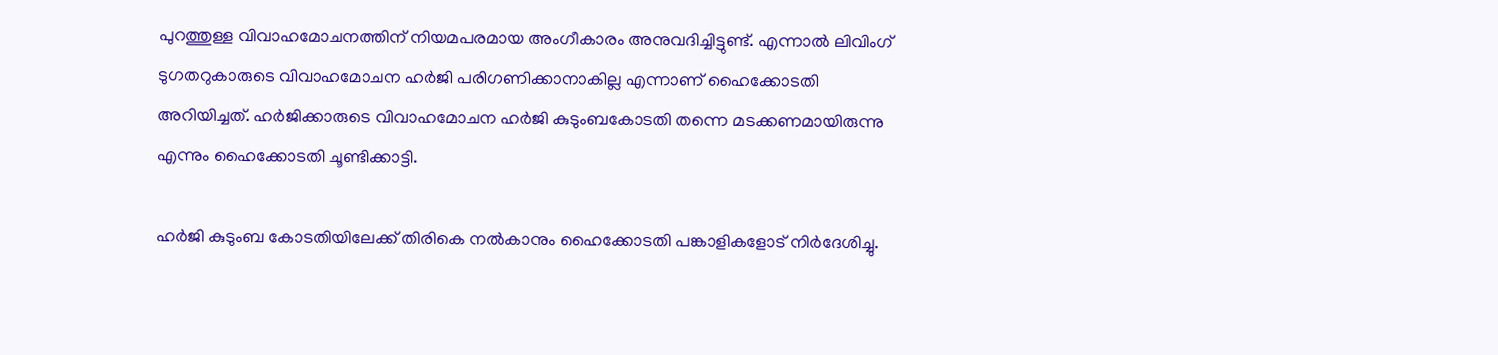പുറത്തുള്ള വിവാഹമോചനത്തിന് നിയമപരമായ അംഗീകാരം അനുവദിച്ചിട്ടുണ്ട്. എന്നാല്‍ ലിവിംഗ് ടുഗതറുകാരുടെ വിവാഹമോചന ഹര്‍ജി പരിഗണിക്കാനാകില്ല എന്നാണ് ഹൈക്കോടതി അറിയിച്ചത്. ഹര്‍ജിക്കാരുടെ വിവാഹമോചന ഹര്‍ജി കുടുംബകോടതി തന്നെ മടക്കണമായിരുന്നു എന്നും ഹൈക്കോടതി ചൂണ്ടിക്കാട്ടി.

ഹര്‍ജി കുടുംബ കോടതിയിലേക്ക് തിരികെ നല്‍കാനും ഹൈക്കോടതി പങ്കാളികളോട് നിര്‍ദേശിച്ചു.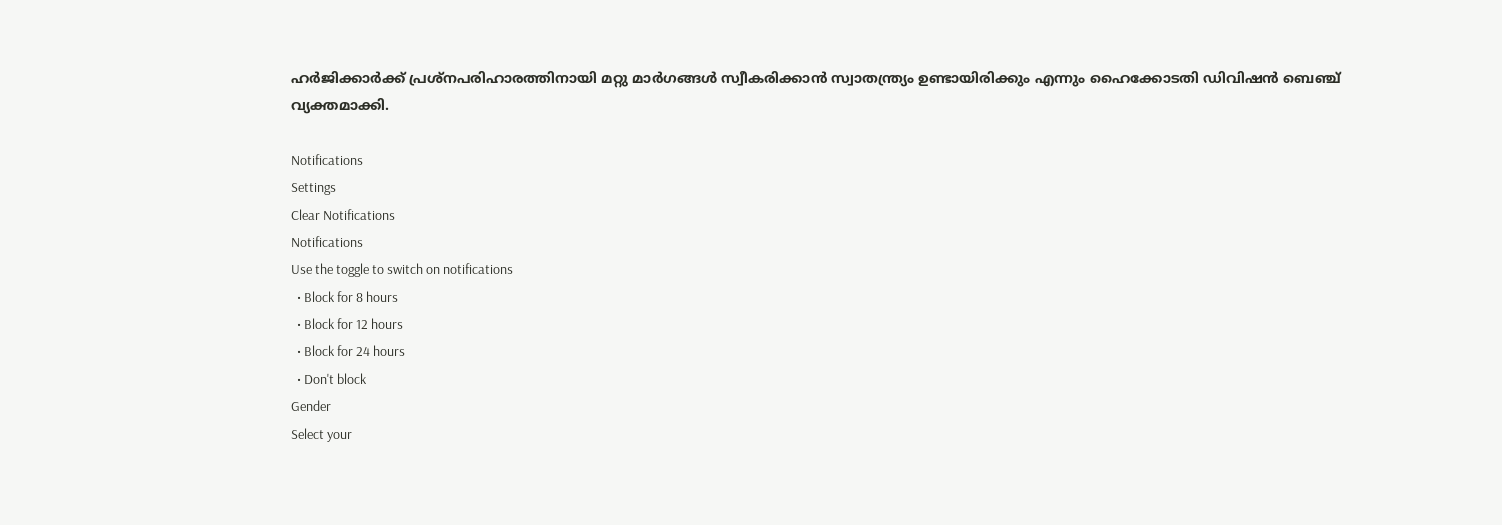ഹര്‍ജിക്കാര്‍ക്ക് പ്രശ്‌നപരിഹാരത്തിനായി മറ്റു മാര്‍ഗങ്ങള്‍ സ്വീകരിക്കാന്‍ സ്വാതന്ത്ര്യം ഉണ്ടായിരിക്കും എന്നും ഹൈക്കോടതി ഡിവിഷന്‍ ബെഞ്ച് വ്യക്തമാക്കി.

Notifications
Settings
Clear Notifications
Notifications
Use the toggle to switch on notifications
  • Block for 8 hours
  • Block for 12 hours
  • Block for 24 hours
  • Don't block
Gender
Select your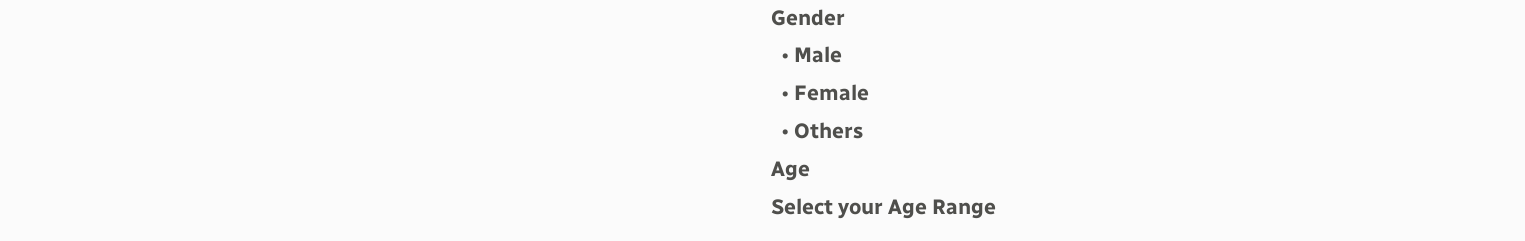Gender
  • Male
  • Female
  • Others
Age
Select your Age Range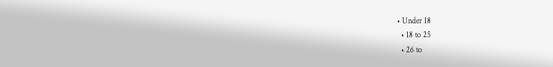• Under 18
  • 18 to 25
  • 26 to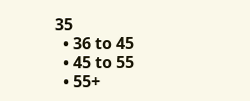35
  • 36 to 45
  • 45 to 55
  • 55+